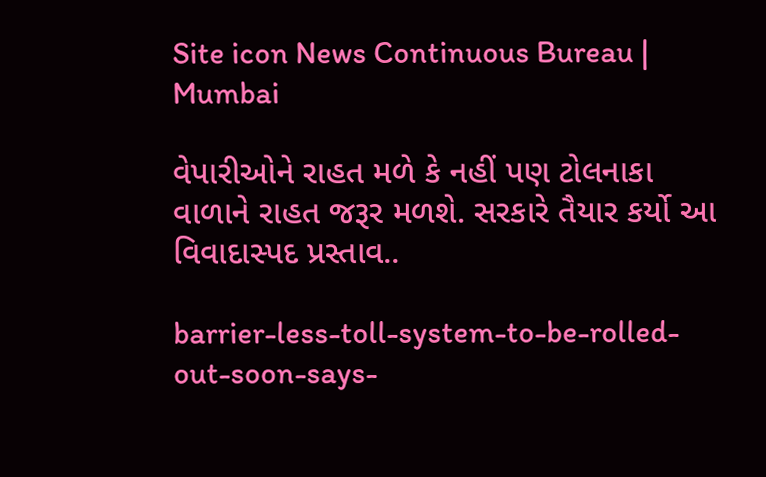Site icon News Continuous Bureau | Mumbai

વેપારીઓને રાહત મળે કે નહીં પણ ટોલનાકા વાળાને રાહત જરૂર મળશે. સરકારે તૈયાર કર્યો આ વિવાદાસ્પદ પ્રસ્તાવ..

barrier-less-toll-system-to-be-rolled-out-soon-says-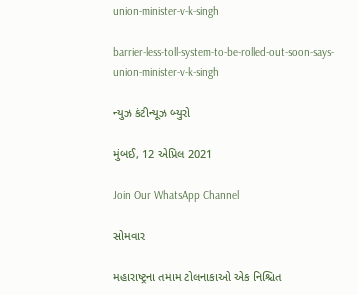union-minister-v-k-singh

barrier-less-toll-system-to-be-rolled-out-soon-says-union-minister-v-k-singh

ન્યુઝ કંટીન્યૂઝ બ્યુરો

મુંબઈ, 12 એપ્રિલ 2021

Join Our WhatsApp Channel

સોમવાર

મહારાષ્ટ્રના તમામ ટોલનાકાઓ એક નિશ્ચિત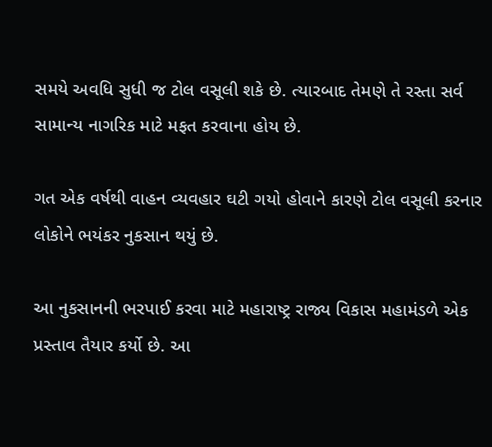સમયે અવધિ સુધી જ ટોલ વસૂલી શકે છે. ત્યારબાદ તેમણે તે રસ્તા સર્વ સામાન્ય નાગરિક માટે મફત કરવાના હોય છે.

ગત એક વર્ષથી વાહન વ્યવહાર ઘટી ગયો હોવાને કારણે ટોલ વસૂલી કરનાર લોકોને ભયંકર નુકસાન થયું છે.

આ નુકસાનની ભરપાઈ કરવા માટે મહારાષ્ટ્ર રાજ્ય વિકાસ મહામંડળે એક પ્રસ્તાવ તૈયાર કર્યો છે. આ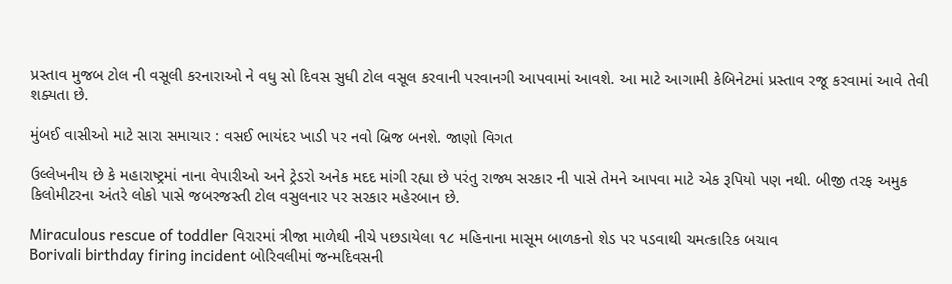પ્રસ્તાવ મુજબ ટોલ ની વસૂલી કરનારાઓ ને વધુ સો દિવસ સુધી ટોલ વસૂલ કરવાની પરવાનગી આપવામાં આવશે. આ માટે આગામી કેબિનેટમાં પ્રસ્તાવ રજૂ કરવામાં આવે તેવી શક્યતા છે.

મુંબઈ વાસીઓ માટે સારા સમાચાર : વસઈ ભાયંદર ખાડી પર નવો બ્રિજ બનશે. જાણો વિગત

ઉલ્લેખનીય છે કે મહારાષ્ટ્રમાં નાના વેપારીઓ અને ટ્રેડરો અનેક મદદ માંગી રહ્યા છે પરંતુ રાજ્ય સરકાર ની પાસે તેમને આપવા માટે એક રૂપિયો પણ નથી. બીજી તરફ અમુક કિલોમીટરના અંતરે લોકો પાસે જબરજસ્તી ટોલ વસુલનાર પર સરકાર મહેરબાન છે.

Miraculous rescue of toddler વિરારમાં ત્રીજા માળેથી નીચે પછડાયેલા ૧૮ મહિનાના માસૂમ બાળકનો શેડ પર પડવાથી ચમત્કારિક બચાવ
Borivali birthday firing incident બોરિવલીમાં જન્મદિવસની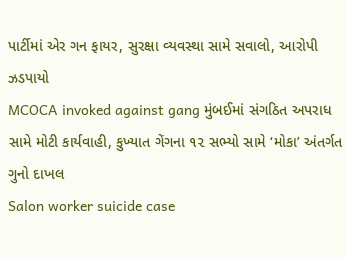પાર્ટીમાં એર ગન ફાયર, સુરક્ષા વ્યવસ્થા સામે સવાલો, આરોપી ઝડપાયો
MCOCA invoked against gang મુંબઈમાં સંગઠિત અપરાધ સામે મોટી કાર્યવાહી, કુખ્યાત ગેંગના ૧૨ સભ્યો સામે ‘મોકા’ અંતર્ગત ગુનો દાખલ
Salon worker suicide case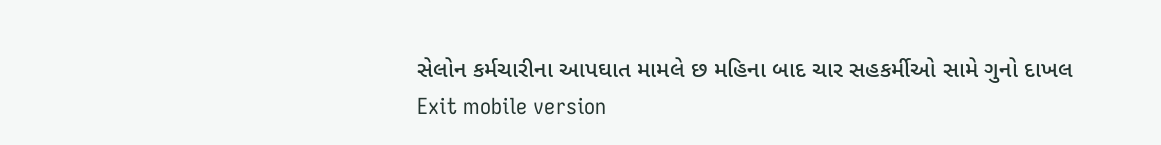સેલોન કર્મચારીના આપઘાત મામલે છ મહિના બાદ ચાર સહકર્મીઓ સામે ગુનો દાખલ
Exit mobile version